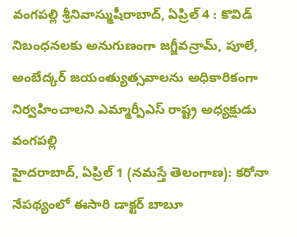వంగపల్లి శ్రీనివాస్ముషీరాబాద్, ఏప్రిల్ 4 : కొవిడ్ నిబంధనలకు అనుగుణంగా జగ్జీవన్రామ్, పూలే, అంబేద్కర్ జయంత్యుత్సవాలను అధికారికంగా నిర్వహించాలని ఎమ్మార్పీఎస్ రాష్ట్ర అధ్యక్షుడు వంగపల్లి
హైదరాబాద్, ఏప్రిల్ 1 (నమస్తే తెలంగాణ): కరోనా నేపథ్యంలో ఈసారి డాక్టర్ బాబూ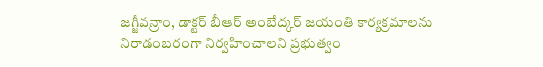జగ్జీవన్రాం, డాక్టర్ బీఆర్ అంబేద్కర్ జయంతి కార్యక్రమాలను నిరాడంబరంగా నిర్వహించాలని ప్రభుత్వం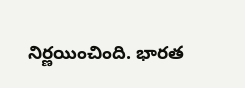నిర్ణయించింది. భారత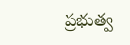ప్రభుత్వ